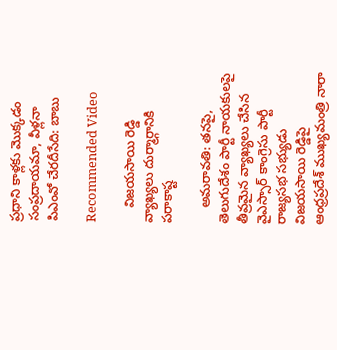ప్రధాని కాళ్లకు మొక్కడం సంప్రదాయమా, వీళ్లనా పిఎంవో చేరదీసేది: బాబు

Recommended Video

    విజయసాయి రెడ్డి వ్యాఖ్యలు దుర్మార్గానికి పరాకాష్ట

    అమరావతి: తనపై, తెలుగుదేశం పార్టీ నాయకులపై తీవ్రమైన వ్యాఖ్యలు చేసిన వైఎస్సార్ కాంగ్రెసు పార్టీ రాజ్యసభ సభ్యుడు విజయసాయి రెడ్డిపై ఆంధ్రప్రదేశ్ ముఖ్యమంత్రి నారా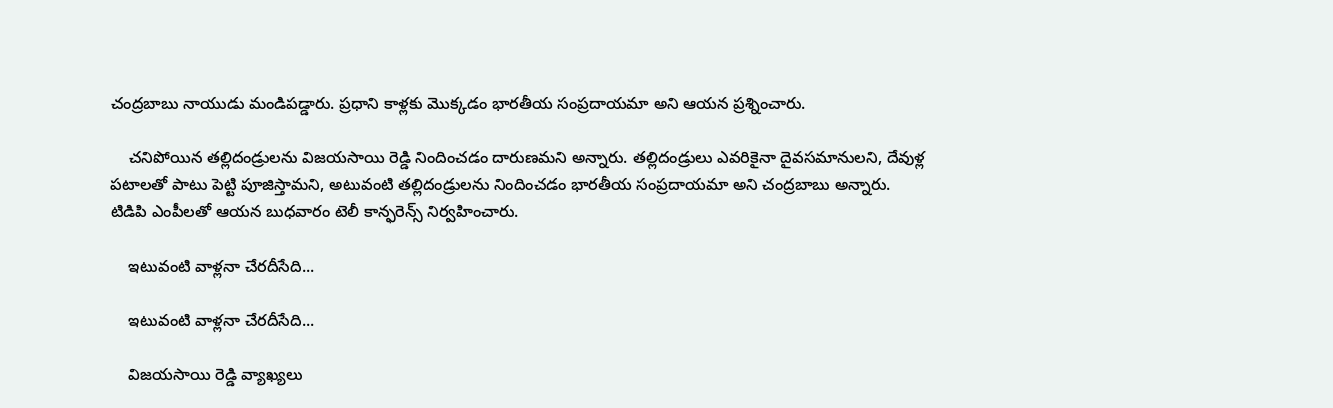చంద్రబాబు నాయుడు మండిపడ్డారు. ప్రధాని కాళ్లకు మొక్కడం భారతీయ సంప్రదాయమా అని ఆయన ప్రశ్నించారు.

    చనిపోయిన తల్లిదండ్రులను విజయసాయి రెడ్డి నిందించడం దారుణమని అన్నారు. తల్లిదండ్రులు ఎవరికైనా దైవసమానులని, దేవుళ్ల పటాలతో పాటు పెట్టి పూజిస్తామని, అటువంటి తల్లిదండ్రులను నిందించడం భారతీయ సంప్రదాయమా అని చంద్రబాబు అన్నారు. టిడిపి ఎంపీలతో ఆయన బుధవారం టెలీ కాన్ఫరెన్స్ నిర్వహించారు.

    ఇటువంటి వాళ్లనా చేరదీసేది...

    ఇటువంటి వాళ్లనా చేరదీసేది...

    విజయసాయి రెడ్డి వ్యాఖ్యలు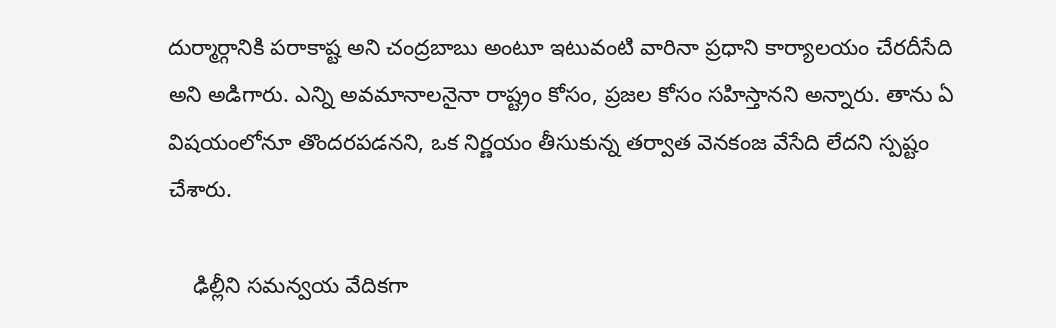దుర్మార్గానికి పరాకాష్ట అని చంద్రబాబు అంటూ ఇటువంటి వారినా ప్రధాని కార్యాలయం చేరదీసేది అని అడిగారు. ఎన్ని అవమానాలనైనా రాష్ట్రం కోసం, ప్రజల కోసం సహిస్తానని అన్నారు. తాను ఏ విషయంలోనూ తొందరపడనని, ఒక నిర్ణయం తీసుకున్న తర్వాత వెనకంజ వేసేది లేదని స్పష్టం చేశారు.

    ఢిల్లీని సమన్వయ వేదికగా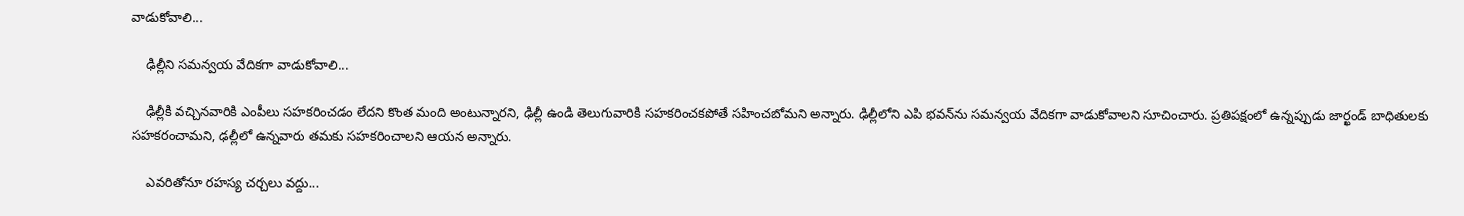వాడుకోవాలి...

    ఢిల్లీని సమన్వయ వేదికగా వాడుకోవాలి...

    ఢిల్లీకి వచ్చినవారికి ఎంపీలు సహకరించడం లేదని కొంత మంది అంటున్నారని, ఢిల్లీ ఉండి తెలుగువారికి సహకరించకపోతే సహించబోమని అన్నారు. ఢిల్లీలోని ఎపి భవన్‌ను సమన్వయ వేదికగా వాడుకోవాలని సూచించారు. ప్రతిపక్షంలో ఉన్నప్పుడు జార్ఖండ్ బాధితులకు సహకరంచామని, ఢల్లీలో ఉన్నవారు తమకు సహకరించాలని ఆయన అన్నారు.

    ఎవరితోనూ రహస్య చర్చలు వద్దు...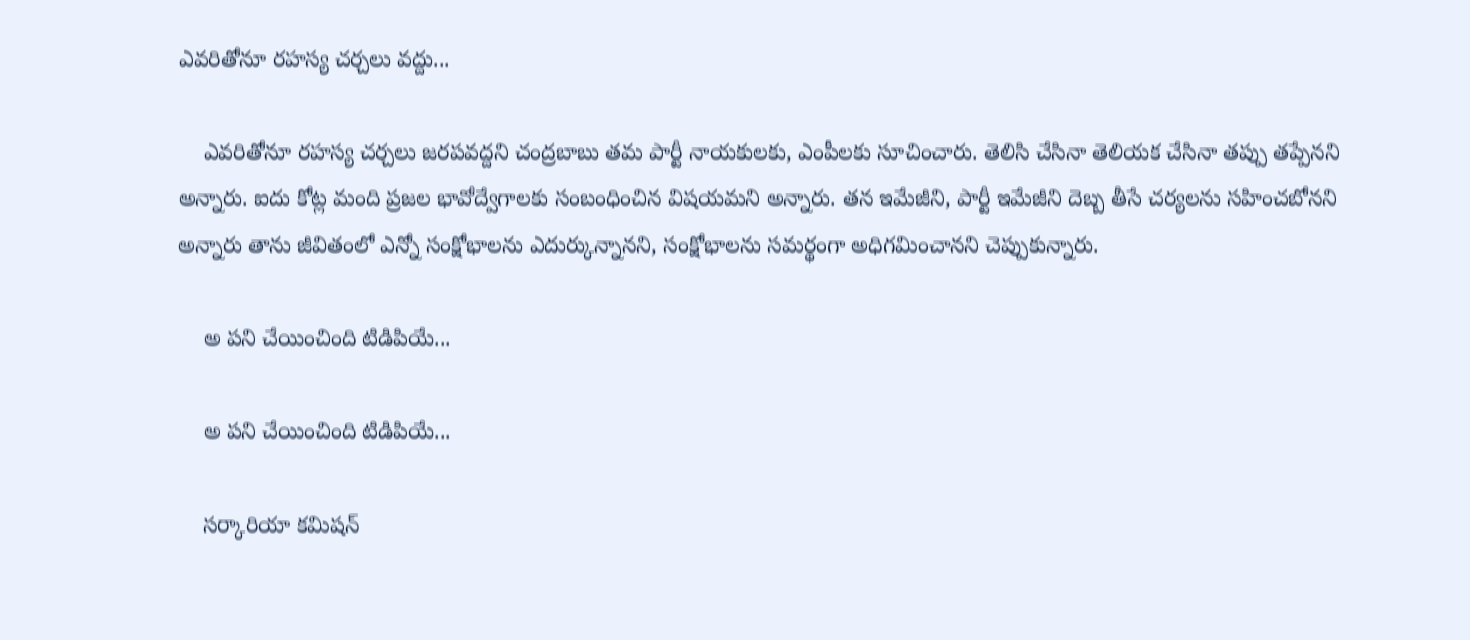ఎవరితోనూ రహస్య చర్చలు వద్దు...

    ఎవరితోనూ రహస్య చర్చలు జరపవద్దని చంద్రబాబు తమ పార్టీ నాయకులకు, ఎంపీలకు సూచించారు. తెలిసి చేసినా తెలియక చేసినా తప్పు తప్పేనని అన్నారు. ఐదు కోట్ల మంది ప్రజల భావోద్వేగాలకు సంబంధించిన విషయమని అన్నారు. తన ఇమేజీని, పార్టీ ఇమేజీని దెబ్బ తీసే చర్యలను సహించబోనని అన్నారు తాను జీవితంలో ఎన్నో సంక్షోభాలను ఎదుర్కున్నానని, సంక్షోభాలను సమర్థంగా అధిగమించానని చెప్పుకున్నారు.

    అ పని చేయించింది టిడిపియే...

    అ పని చేయించింది టిడిపియే...

    సర్కారియా కమిషన్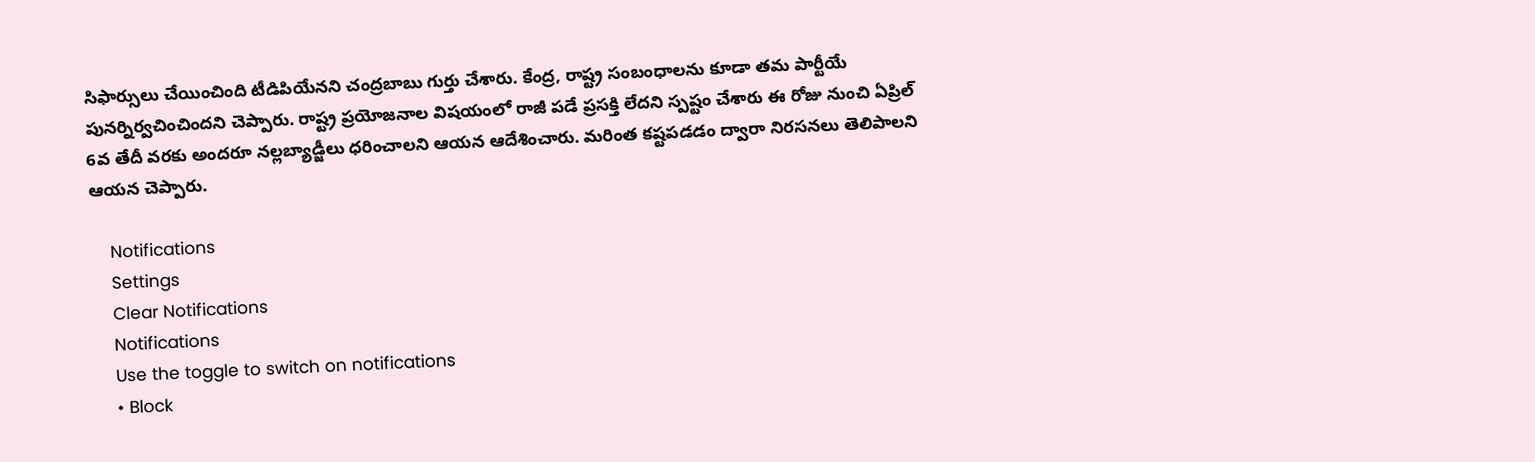సిఫార్సులు చేయించింది టీడిపియేనని చంద్రబాబు గుర్తు చేశారు. కేంద్ర, రాష్ట్ర సంబంధాలను కూడా తమ పార్టీయే పునర్నిర్వచించిందని చెప్పారు. రాష్ట్ర ప్రయోజనాల విషయంలో రాజీ పడే ప్రసక్తి లేదని స్పష్టం చేశారు ఈ రోజు నుంచి ఏప్రిల్ 6వ తేదీ వరకు అందరూ నల్లబ్యాడ్జీలు ధరించాలని ఆయన ఆదేశించారు. మరింత కష్టపడడం ద్వారా నిరసనలు తెలిపాలని ఆయన చెప్పారు.

    Notifications
    Settings
    Clear Notifications
    Notifications
    Use the toggle to switch on notifications
    • Block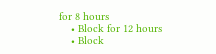for 8 hours
    • Block for 12 hours
    • Block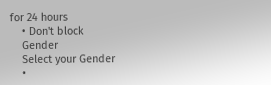for 24 hours
    • Don't block
    Gender
    Select your Gender
    •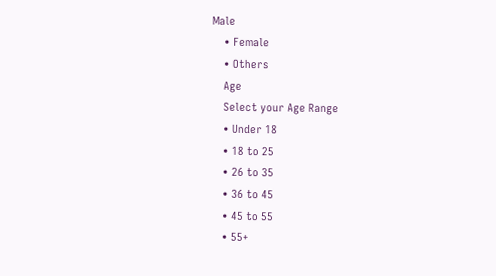Male
    • Female
    • Others
    Age
    Select your Age Range
    • Under 18
    • 18 to 25
    • 26 to 35
    • 36 to 45
    • 45 to 55
    • 55+